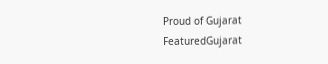Proud of Gujarat
FeaturedGujarat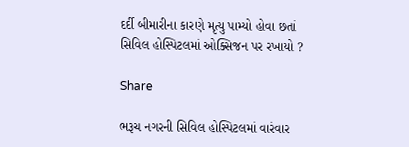દર્દી બીમારીના કારણે મૃત્યુ પામ્યો હોવા છતાં સિવિલ હોસ્પિટલમાં ઓક્સિજન પર રખાયો ?

Share

ભરૂચ નગરની સિવિલ હોસ્પિટલમાં વારંવાર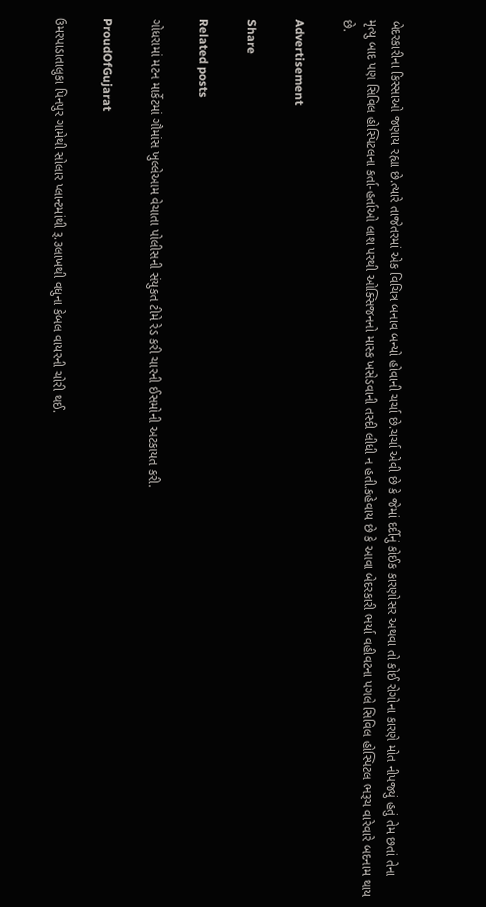બેદરકારીના કિસ્સાઓ જણાય રહ્યા છે.ત્યારે તાજેતરમાં એક વિચિત્ર બનાવ બન્યો હોવાની ચર્ચા છે.ચર્ચા એવી છે કે જેમાં દર્દીનું કોઈક કારણોસર અથવા તો કોઈ રોગોના કારણે મોત નીપજ્યું હતું તેમ છતાં તેના મૃત્યુ બાદ પણ સિવિલ હોસ્પિટલના કર્તા-હર્તાઓ લાશ પરથી ઓક્સિજનનો માસ્ક ખસેડવાની તસ્દી લીધી ન હતી.કહેવાય છે કે આવા બેદરકારી ભર્યા વહીવટના પગલે સિવિલ હોસ્પિટલ ભરૂચ વારેવારે બદનામ થાય છે.

Advertisement

Share

Related posts

ગોધરામાં મટન માર્કેટમાં ગૌમાંસ ખુલ્લેઆમ વેચાતા પોલીસની સંયુકત ટીમે રેડ કરી ચારની ઈસમોની અટકાયત કરી.

ProudOfGujarat

ઉમરપાડાતાલુકા પિનપુર ગામેથી સોલાર પ્લાન્ટમાંથી રૂ.૩લાખથી વધુના કેબલ વાયરની ચોરી થઈ.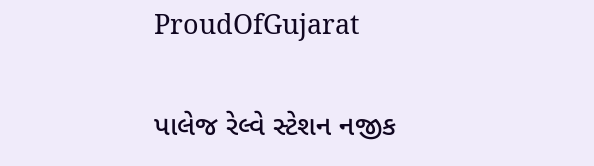ProudOfGujarat

પાલેજ રેલ્વે સ્ટેશન નજીક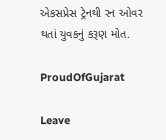એકસપ્રેસ ટ્રેનથી રન ઓવર થતાં યુવકનું કરૂણ મોત.

ProudOfGujarat

Leave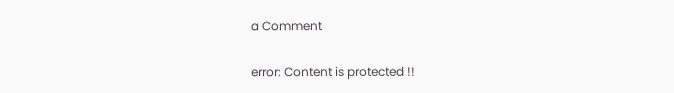a Comment

error: Content is protected !!